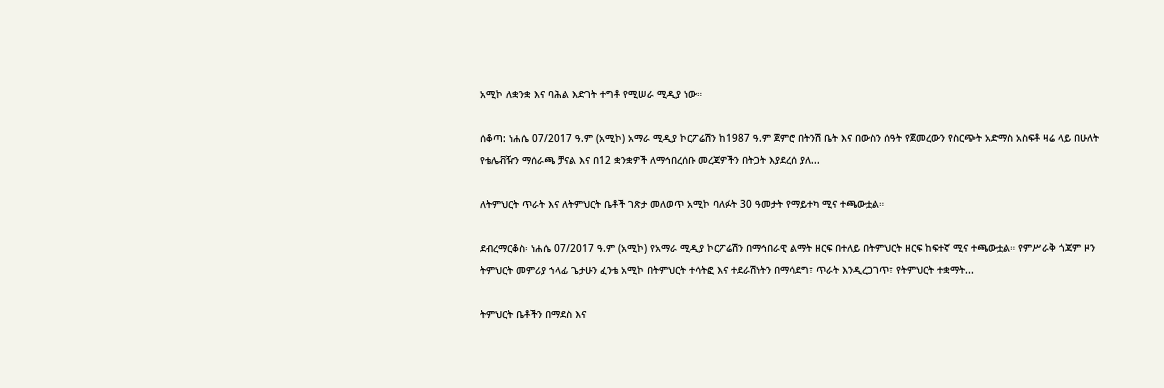አሚኮ ለቋንቋ እና ባሕል እድገት ተግቶ የሚሠራ ሚዲያ ነው።

ሰቆጣ: ነሐሴ 07/2017 ዓ.ም (አሚኮ) አማራ ሚዲያ ኮርፖሬሽን ከ1987 ዓ.ም ጀምሮ በትንሽ ቤት እና በውስን ሰዓት የጀመረውን የስርጭት አድማስ አስፍቶ ዛሬ ላይ በሁለት የቴሌቭዥን ማሰራጫ ቻናል እና በ12 ቋንቋዎች ለማኅበረሰቡ መረጃዎችን በትጋት እያደረሰ ያለ...

ለትምህርት ጥራት እና ለትምህርት ቤቶች ገጽታ መለወጥ አሚኮ ባለፉት 30 ዓመታት የማይተካ ሚና ተጫውቷል።

ደብረማርቆስ፡ ነሐሴ 07/2017 ዓ.ም (አሚኮ) የአማራ ሚዲያ ኮርፖሬሽን በማኅበራዊ ልማት ዘርፍ በተለይ በትምህርት ዘርፍ ከፍተኛ ሚና ተጫውቷል። የምሥራቅ ጎጃም ዞን ትምህርት መምሪያ ኀላፊ ጌታሁን ፈንቴ አሚኮ በትምህርት ተሳትፎ እና ተደራሽነትን በማሳደግ፣ ጥራት እንዲረጋገጥ፣ የትምህርት ተቋማት...

ትምህርት ቤቶችን በማደስ እና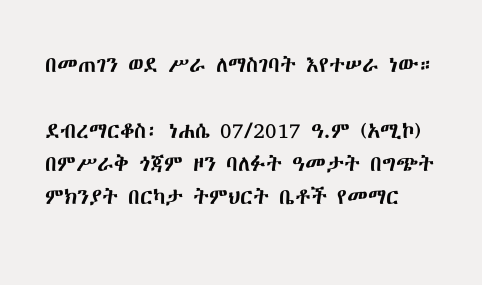በመጠገን ወደ ሥራ ለማስገባት እየተሠራ ነው።

ደብረማርቆስ፡ ነሐሴ 07/2017 ዓ.ም (አሚኮ) በምሥራቅ ጎጃም ዞን ባለፉት ዓመታት በግጭት ምክንያት በርካታ ትምህርት ቤቶች የመማር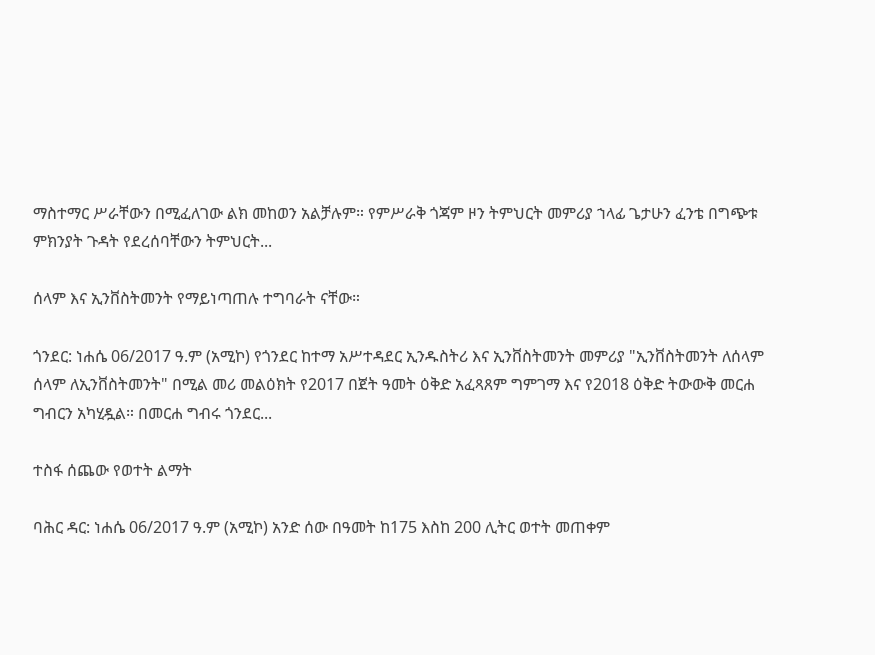ማስተማር ሥራቸውን በሚፈለገው ልክ መከወን አልቻሉም። የምሥራቅ ጎጃም ዞን ትምህርት መምሪያ ኀላፊ ጌታሁን ፈንቴ በግጭቱ ምክንያት ጉዳት የደረሰባቸውን ትምህርት...

ሰላም እና ኢንቨስትመንት የማይነጣጠሉ ተግባራት ናቸው።

ጎንደር: ነሐሴ 06/2017 ዓ.ም (አሚኮ) የጎንደር ከተማ አሥተዳደር ኢንዱስትሪ እና ኢንቨስትመንት መምሪያ "ኢንቨስትመንት ለሰላም ሰላም ለኢንቨስትመንት" በሚል መሪ መልዕክት የ2017 በጀት ዓመት ዕቅድ አፈጻጸም ግምገማ እና የ2018 ዕቅድ ትውውቅ መርሐ ግብርን አካሂዷል። በመርሐ ግብሩ ጎንደር...

ተስፋ ሰጨው የወተት ልማት

ባሕር ዳር: ነሐሴ 06/2017 ዓ.ም (አሚኮ) አንድ ሰው በዓመት ከ175 እስከ 200 ሊትር ወተት መጠቀም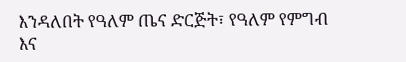እንዳለበት የዓለም ጤና ድርጅት፣ የዓለም የምግብ እና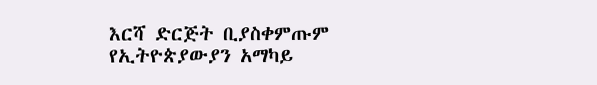እርሻ ድርጅት ቢያስቀምጡም የኢትዮጵያውያን አማካይ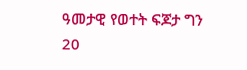ዓመታዊ የወተት ፍጆታ ግን 20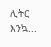ሊትር እንኳ...